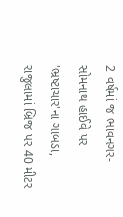2 વર્ષમાં જ ભાવનગર-સોમનાથ હાઈવે પર 'ભ્રષ્ટાચાર'ના ગાબડા, રાજુલામાં બ્રિજ પર 40 મીટર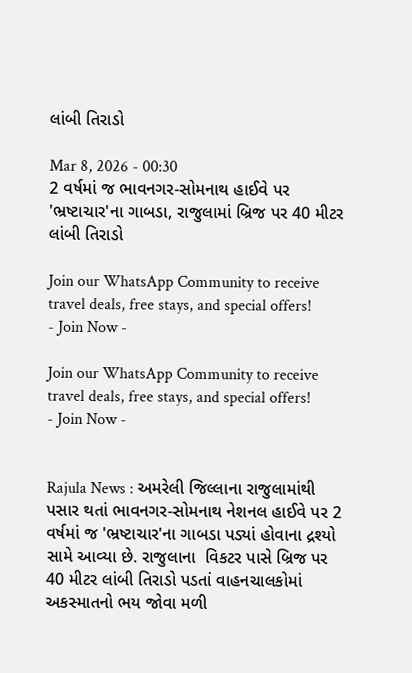લાંબી તિરાડો

Mar 8, 2026 - 00:30
2 વર્ષમાં જ ભાવનગર-સોમનાથ હાઈવે પર 'ભ્રષ્ટાચાર'ના ગાબડા, રાજુલામાં બ્રિજ પર 40 મીટર લાંબી તિરાડો

Join our WhatsApp Community to receive travel deals, free stays, and special offers!
- Join Now -

Join our WhatsApp Community to receive travel deals, free stays, and special offers!
- Join Now -


Rajula News : અમરેલી જિલ્લાના રાજુલામાંથી પસાર થતાં ભાવનગર-સોમનાથ નેશનલ હાઈવે પર 2 વર્ષમાં જ 'ભ્રષ્ટાચાર'ના ગાબડા પડ્યાં હોવાના દ્રશ્યો સામે આવ્યા છે. રાજુલાના  વિકટર પાસે બ્રિજ પર 40 મીટર લાંબી તિરાડો પડતાં વાહનચાલકોમાં અકસ્માતનો ભય જોવા મળી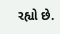રહ્યો છે.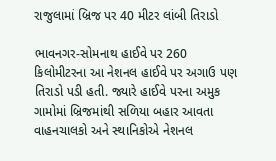રાજુલામાં બ્રિજ પર 40 મીટર લાંબી તિરાડો

ભાવનગર-સોમનાથ હાઈવે પર 260 કિલોમીટરના આ નેશનલ હાઈવે પર અગાઉ પણ તિરાડો પડી હતી. જ્યારે હાઈવે પરના અમુક ગામોમાં બ્રિજમાંથી સળિયા બહાર આવતા વાહનચાલકો અને સ્થાનિકોએ નેશનલ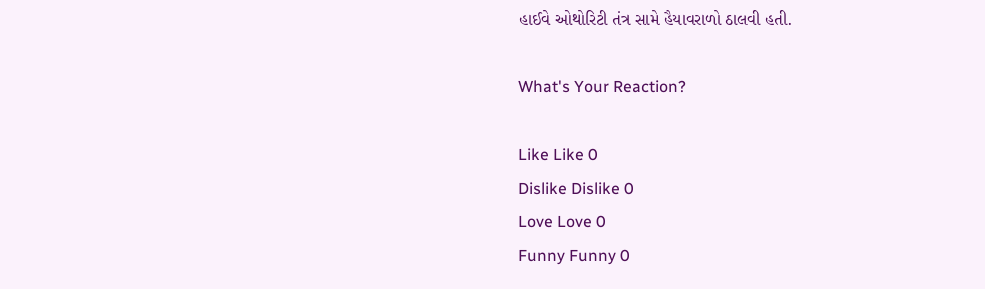હાઈવે ઓથોરિટી તંત્ર સામે હૈયાવરાળો ઠાલવી હતી.

What's Your Reaction?

Like Like 0
Dislike Dislike 0
Love Love 0
Funny Funny 0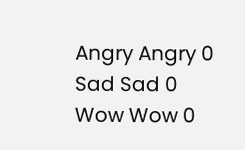Angry Angry 0
Sad Sad 0
Wow Wow 0